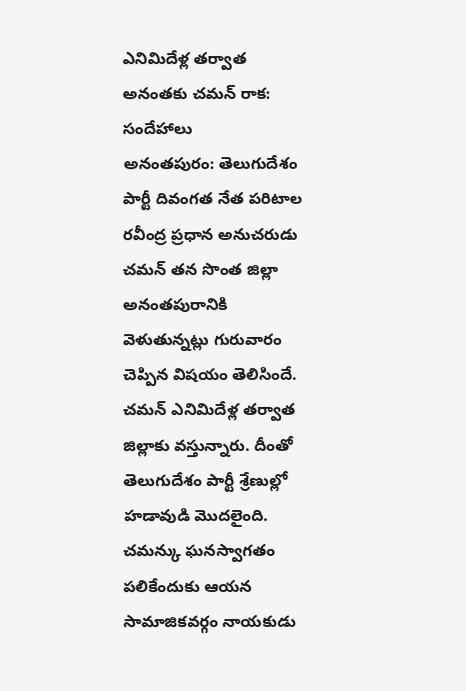ఎనిమిదేళ్ల తర్వాత అనంతకు చమన్ రాక: సందేహాలు
అనంతపురం: తెలుగుదేశం పార్టీ దివంగత నేత పరిటాల రవీంద్ర ప్రధాన అనుచరుడు చమన్ తన సొంత జిల్లా అనంతపురానికి వెళుతున్నట్లు గురువారం చెప్పిన విషయం తెలిసిందే. చమన్ ఎనిమిదేళ్ల తర్వాత జిల్లాకు వస్తున్నారు. దీంతో తెలుగుదేశం పార్టీ శ్రేణుల్లో హడావుడి మొదలైంది. చమన్కు ఘనస్వాగతం పలికేందుకు ఆయన సామాజికవర్గం నాయకుడు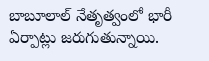బాబూలాల్ నేతృత్వంలో భారీ ఏర్పాట్లు జరుగుతున్నాయి.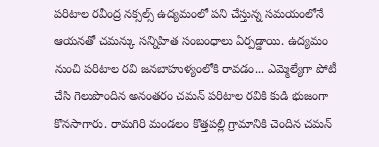పరిటాల రవీంద్ర నక్సల్స్ ఉద్యమంలో పని చేస్తున్న సమయంలోనే ఆయనతో చమన్కు సన్నిహిత సంబంధాలు ఏర్పడ్డాయి. ఉద్యమం నుంచి పరిటాల రవి జనబాహుళ్యంలోకి రావడం... ఎమ్మెల్యేగా పోటీ చేసి గెలుపొందిన అనంతరం చమన్ పరిటాల రవికి కుడి భుజంగా కొనసాగారు. రామగిరి మండలం కొత్తపల్లి గ్రామానికి చెందిన చమన్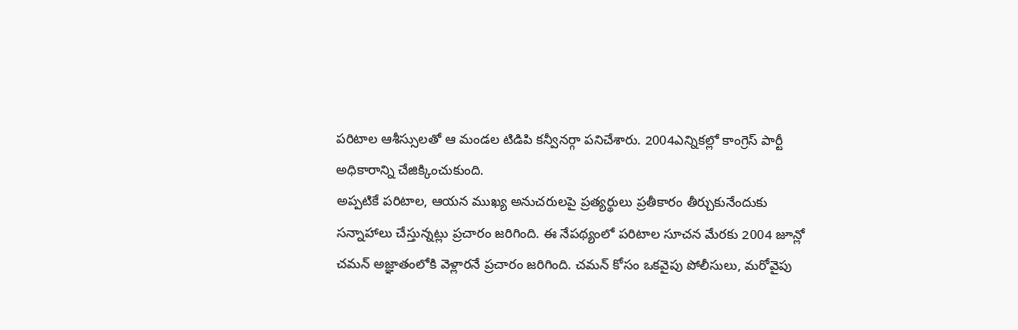పరిటాల ఆశీస్సులతో ఆ మండల టిడిపి కన్వీనర్గా పనిచేశారు. 2004ఎన్నికల్లో కాంగ్రెస్ పార్టీ అధికారాన్ని చేజిక్కించుకుంది.
అప్పటికే పరిటాల, ఆయన ముఖ్య అనుచరులపై ప్రత్యర్థులు ప్రతీకారం తీర్చుకునేందుకు సన్నాహాలు చేస్తున్నట్లు ప్రచారం జరిగింది. ఈ నేపథ్యంలో పరిటాల సూచన మేరకు 2004 జూన్లో చమన్ అజ్ఞాతంలోకి వెళ్లారనే ప్రచారం జరిగింది. చమన్ కోసం ఒకవైపు పోలీసులు, మరోవైపు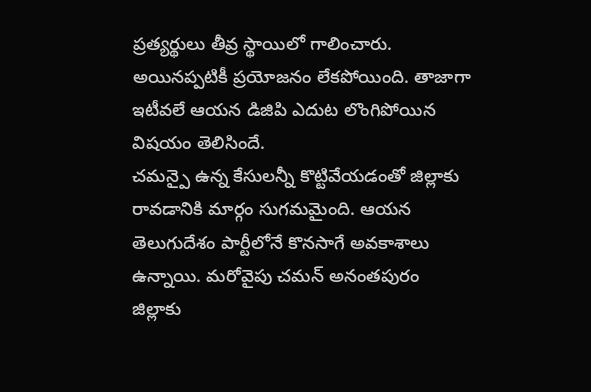ప్రత్యర్థులు తీవ్ర స్థాయిలో గాలించారు. అయినప్పటికీ ప్రయోజనం లేకపోయింది. తాజాగా ఇటీవలే ఆయన డిజిపి ఎదుట లొంగిపోయిన విషయం తెలిసిందే.
చమన్పై ఉన్న కేసులన్నీ కొట్టివేయడంతో జిల్లాకు రావడానికి మార్గం సుగమమైంది. ఆయన తెలుగుదేశం పార్టీలోనే కొనసాగే అవకాశాలు ఉన్నాయి. మరోవైపు చమన్ అనంతపురం జిల్లాకు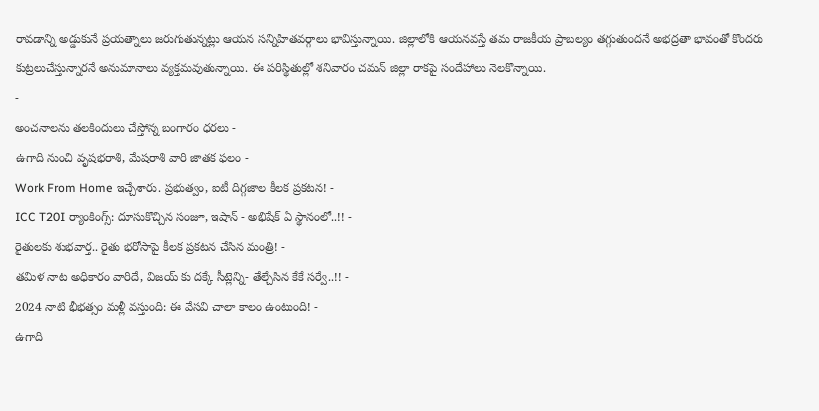రావడాన్ని అడ్డుకునే ప్రయత్నాలు జరుగుతున్నట్లు ఆయన సన్నిహితవర్గాలు భావిస్తున్నాయి. జిల్లాలోకి ఆయనవస్తే తమ రాజకీయ ప్రాబల్యం తగ్గుతుందనే అభద్రతా భావంతో కొందరు కుట్రలుచేస్తున్నారనే అనుమానాలు వ్యక్తమవుతున్నాయి. ఈ పరిస్థితుల్లో శనివారం చమన్ జిల్లా రాకపై సందేహాలు నెలకొన్నాయి.
-
అంచనాలను తలకిందులు చేస్తోన్న బంగారం ధరలు -
ఉగాది నుంచి వృషభరాశి, మేషరాశి వారి జాతక ఫలం -
Work From Home ఇచ్చేశారు. ప్రభుత్వం, ఐటీ దిగ్గజాల కీలక ప్రకటన! -
ICC T20I ర్యాంకింగ్స్: దూసుకొచ్చిన సంజూ, ఇషాన్ - అభిషేక్ ఏ స్థానంలో..!! -
రైతులకు శుభవార్త.. రైతు భరోసాపై కీలక ప్రకటన చేసిన మంత్రి! -
తమిళ నాట అధికారం వారిదే, విజయ్ కు దక్కే సీట్లెన్ని- తేల్చేసిన కేకే సర్వే..!! -
2024 నాటి భీభత్సం మళ్లీ వస్తుంది: ఈ వేసవి చాలా కాలం ఉంటుంది! -
ఉగాది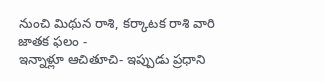నుంచి మిథున రాశి, కర్కాటక రాశి వారి జాతక ఫలం -
ఇన్నాళ్లూ ఆచితూచి- ఇప్పుడు ప్రధాని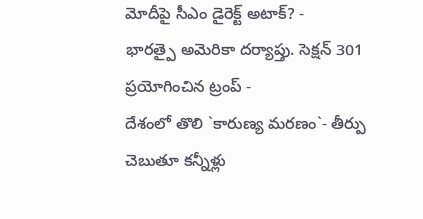మోదీపై సీఎం డైరెక్ట్ అటాక్? -
భారత్పై అమెరికా దర్యాప్తు. సెక్షన్ 301 ప్రయోగించిన ట్రంప్ -
దేశంలో తొలి `కారుణ్య మరణం`- తీర్పు చెబుతూ కన్నీళ్లు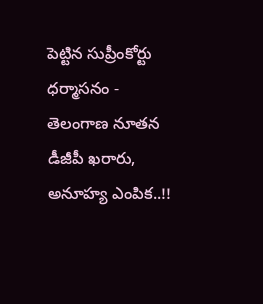పెట్టిన సుప్రీంకోర్టు ధర్మాసనం -
తెలంగాణ నూతన డీజీపీ ఖరారు, అనూహ్య ఎంపిక..!!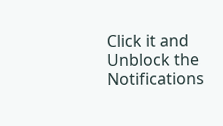Click it and Unblock the Notifications